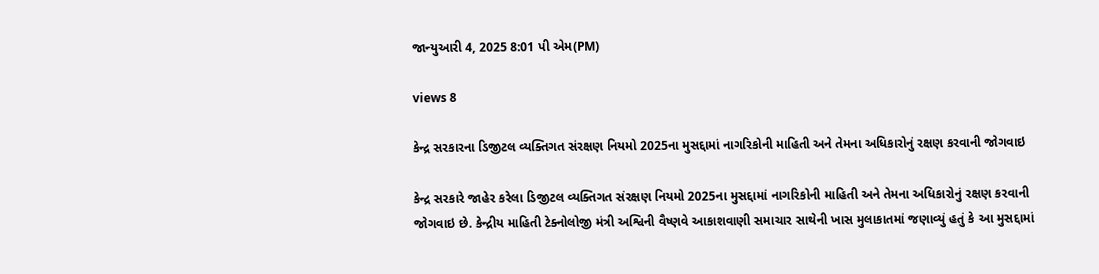જાન્યુઆરી 4, 2025 8:01 પી એમ(PM)

views 8

કેન્દ્ર સરકારના ડિજીટલ વ્યક્તિગત સંરક્ષણ નિયમો 2025ના મુસદ્દામાં નાગરિકોની માહિતી અને તેમના અધિકારોનું રક્ષણ કરવાની જોગવાઇ

કેન્દ્ર સરકારે જાહેર કરેલા ડિજીટલ વ્યક્તિગત સંરક્ષણ નિયમો 2025ના મુસદ્દામાં નાગરિકોની માહિતી અને તેમના અધિકારોનું રક્ષણ કરવાની જોગવાઇ છે. કેન્દ્રીય માહિતી ટેક્નોલોજી મંત્રી અશ્વિની વૈષ્ણવે આકાશવાણી સમાચાર સાથેની ખાસ મુલાકાતમાં જણાવ્યું હતું કે આ મુસદ્દામાં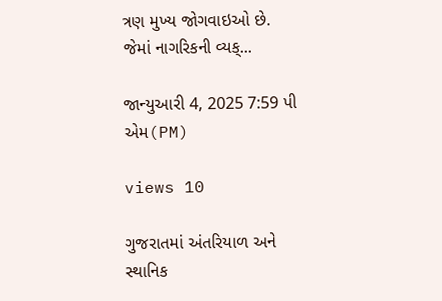ત્રણ મુખ્ય જોગવાઇઓ છે. જેમાં નાગરિકની વ્યક્...

જાન્યુઆરી 4, 2025 7:59 પી એમ(PM)

views 10

ગુજરાતમાં અંતરિયાળ અને સ્થાનિક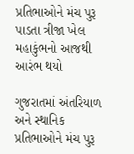પ્રતિભાઓને મંચ પુરૂ પાડતા ત્રીજા ખેલ મહાકુંભનો આજથી આરંભ થયો

ગુજરાતમાં અંતરિયાળ અને સ્થાનિક પ્રતિભાઓને મંચ પુરૂ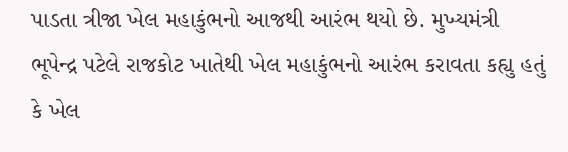પાડતા ત્રીજા ખેલ મહાકુંભનો આજથી આરંભ થયો છે. મુખ્યમંત્રી ભૂપેન્દ્ર પટેલે રાજકોટ ખાતેથી ખેલ મહાકુંભનો આરંભ કરાવતા કહ્યુ હતું કે ખેલ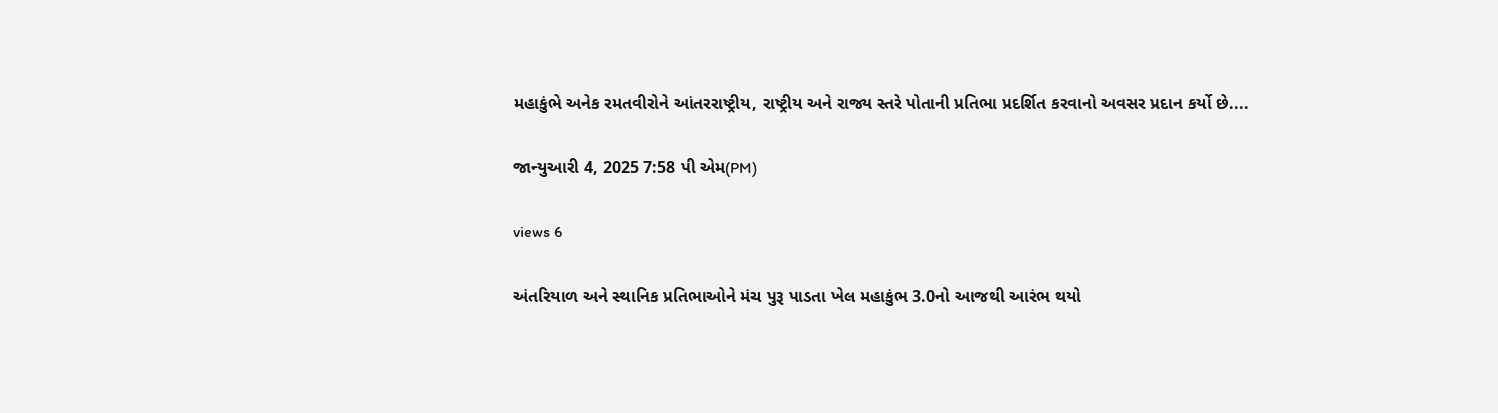મહાકુંભે અનેક રમતવીરોને આંતરરાષ્ટ્રીય, રાષ્ટ્રીય અને રાજ્ય સ્તરે પોતાની પ્રતિભા પ્રદર્શિત કરવાનો અવસર પ્રદાન કર્યો છે....

જાન્યુઆરી 4, 2025 7:58 પી એમ(PM)

views 6

અંતરિયાળ અને સ્થાનિક પ્રતિભાઓને મંચ પુરૂ પાડતા ખેલ મહાકુંભ 3.0નો આજથી આરંભ થયો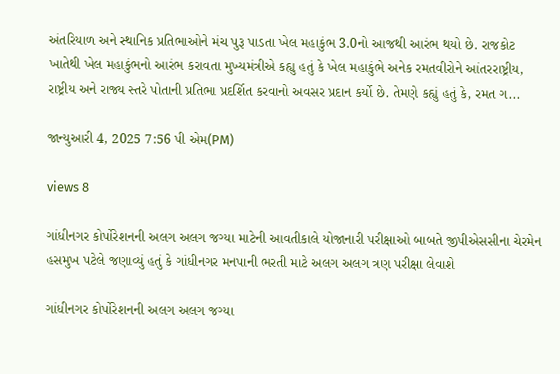અંતરિયાળ અને સ્થાનિક પ્રતિભાઓને મંચ પુરૂ પાડતા ખેલ મહાકુંભ 3.0નો આજથી આરંભ થયો છે. રાજકોટ ખાતેથી ખેલ મહાકુંભનો આરંભ કરાવતા મુખ્યમંત્રીએ કહ્યુ હતું કે ખેલ મહાકુંભે અનેક રમતવીરોને આંતરરાષ્ટ્રીય, રાષ્ટ્રીય અને રાજ્ય સ્તરે પોતાની પ્રતિભા પ્રદર્શિત કરવાનો અવસર પ્રદાન કર્યો છે. તેમણે કહ્યું હતું કે, રમત ગ...

જાન્યુઆરી 4, 2025 7:56 પી એમ(PM)

views 8

ગાંધીનગર કોર્પોરેશનની અલગ અલગ જગ્યા માટેની આવતીકાલે યોજાનારી પરીક્ષાઓ બાબતે જીપીએસસીના ચેરમેન હસમુખ પટેલે જણાવ્યું હતું કે ગાંધીનગર મનપાની ભરતી માટે અલગ અલગ ત્રણ પરીક્ષા લેવાશે

ગાંધીનગર કોર્પોરેશનની અલગ અલગ જગ્યા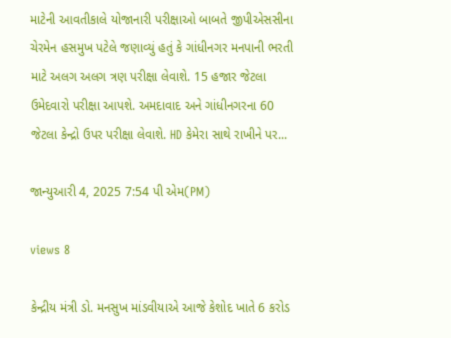માટેની આવતીકાલે યોજાનારી પરીક્ષાઓ બાબતે જીપીએસસીના ચેરમેન હસમુખ પટેલે જણાવ્યું હતું કે ગાંધીનગર મનપાની ભરતી માટે અલગ અલગ ત્રણ પરીક્ષા લેવાશે. 15 હજાર જેટલા ઉમેદવારો પરીક્ષા આપશે. અમદાવાદ અને ગાંધીનગરના 60 જેટલા કેન્દ્રો ઉપર પરીક્ષા લેવાશે. HD કેમેરા સાથે રાખીને પર...

જાન્યુઆરી 4, 2025 7:54 પી એમ(PM)

views 8

કેન્દ્રીય મંત્રી ડો. મનસુખ માંડવીયાએ આજે કેશોદ ખાતે 6 કરોડ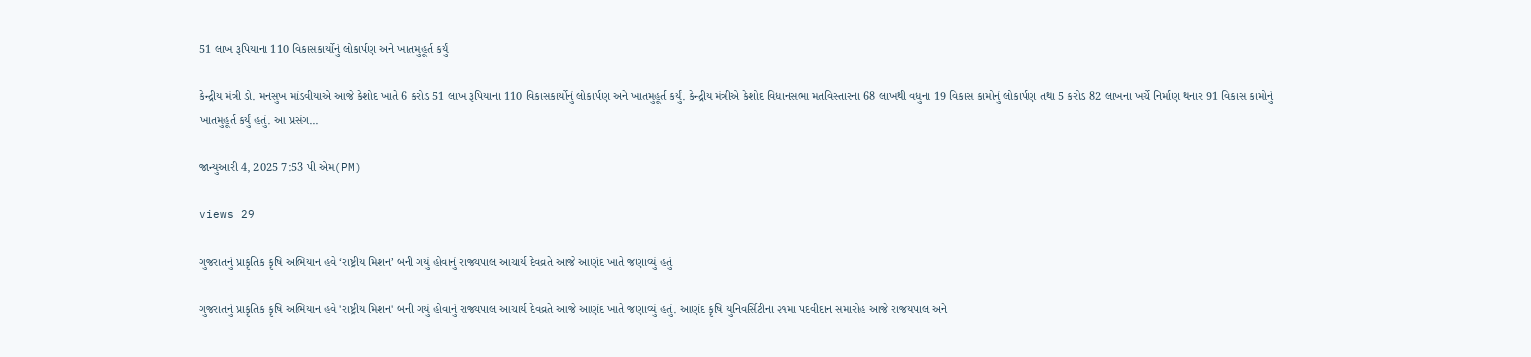51 લાખ રૂપિયાના 110 વિકાસકાર્યોનું લોકાર્પણ અને ખાતમુહૂર્ત કર્યું

કેન્દ્રીય મંત્રી ડો. મનસુખ માંડવીયાએ આજે કેશોદ ખાતે 6 કરોડ 51 લાખ રૂપિયાના 110 વિકાસકાર્યોનું લોકાર્પણ અને ખાતમુહૂર્ત કર્યું. કેન્દ્રીય મંત્રીએ કેશોદ વિધાનસભા મતવિસ્તારના 68 લાખથી વધુના 19 વિકાસ કામોનું લોકાર્પણ તથા 5 કરોડ 82 લાખના ખર્ચે નિર્માણ થનાર 91 વિકાસ કામોનું ખાતમુહૂર્ત કર્યું હતું. આ પ્રસંગ...

જાન્યુઆરી 4, 2025 7:53 પી એમ(PM)

views 29

ગુજરાતનું પ્રાકૃતિક કૃષિ અભિયાન હવે ‘રાષ્ટ્રીય મિશન’ બની ગયું હોવાનું રાજ્યપાલ આચાર્ય દેવવ્રતે આજે આણંદ ખાતે જણાવ્યું હતું

ગુજરાતનું પ્રાકૃતિક કૃષિ અભિયાન હવે 'રાષ્ટ્રીય મિશન' બની ગયું હોવાનું રાજ્યપાલ આચાર્ય દેવવ્રતે આજે આણંદ ખાતે જણાવ્યું હતું. આણંદ કૃષિ યુનિવર્સિટીના ૨૧મા પદવીદાન સમારોહ આજે રાજયપાલ અને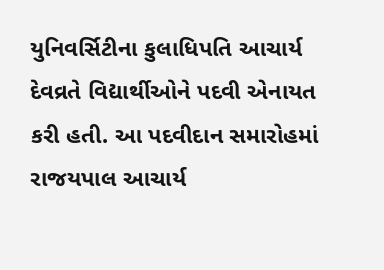યુનિવર્સિટીના કુલાધિપતિ આચાર્ય દેવવ્રતે વિદ્યાર્થીઓને પદવી એનાયત કરી હતી. આ પદવીદાન સમારોહમાં રાજયપાલ આચાર્ય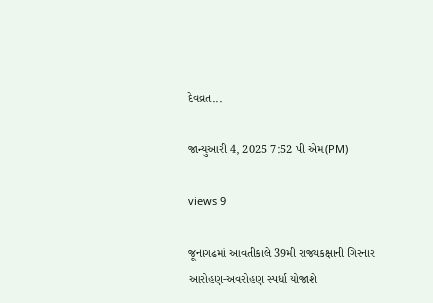દેવવ્રત...

જાન્યુઆરી 4, 2025 7:52 પી એમ(PM)

views 9

જૂનાગઢમાં આવતીકાલે 39મી રાજ્યકક્ષાની ગિરનાર આરોહણ-અવરોહણ સ્પર્ધા યોજાશે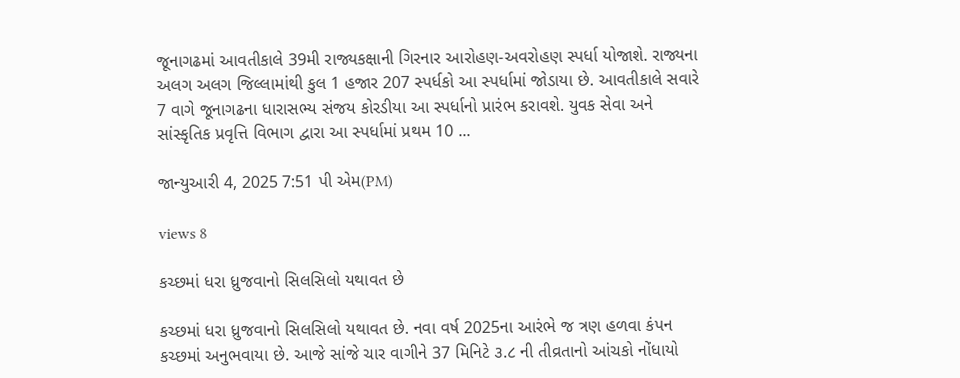જૂનાગઢમાં આવતીકાલે 39મી રાજ્યકક્ષાની ગિરનાર આરોહણ-અવરોહણ સ્પર્ધા યોજાશે. રાજ્યના અલગ અલગ જિલ્લામાંથી કુલ 1 હજાર 207 સ્પર્ધકો આ સ્પર્ધામાં જોડાયા છે. આવતીકાલે સવારે 7 વાગે જૂનાગઢના ધારાસભ્ય સંજય કોરડીયા આ સ્પર્ધાનો પ્રારંભ કરાવશે. યુવક સેવા અને સાંસ્કૃતિક પ્રવૃત્તિ વિભાગ દ્વારા આ સ્પર્ધામાં પ્રથમ 10 ...

જાન્યુઆરી 4, 2025 7:51 પી એમ(PM)

views 8

કચ્છમાં ધરા ધ્રુજવાનો સિલસિલો યથાવત છે

કચ્છમાં ધરા ધ્રુજવાનો સિલસિલો યથાવત છે. નવા વર્ષ 2025ના આરંભે જ ત્રણ હળવા કંપન કચ્છમાં અનુભવાયા છે. આજે સાંજે ચાર વાગીને 37 મિનિટે ૩.૮ ની તીવ્રતાનો આંચકો નોંધાયો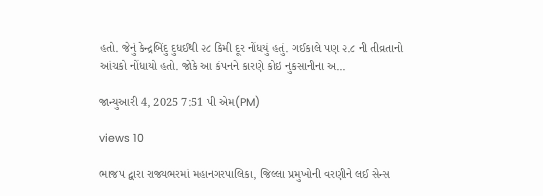હતો. જેનું કેન્દ્રબિંદુ દુધઈથી ૨૮ કિમી દૂર નોંધયું હતું. ગઈકાલે પણ ૨.૮ ની તીવ્રતાનો આંચકો નોંધાયો હતો. જોકે આ કંપનને કારણે કોઇ નુકસાનીના અ...

જાન્યુઆરી 4, 2025 7:51 પી એમ(PM)

views 10

ભાજપ દ્વારા રાજ્યભરમાં મહાનગરપાલિકા, જિલ્લા પ્રમુખોની વરણીને લઈ સેન્સ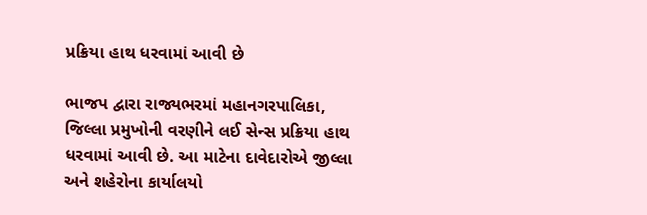પ્રક્રિયા હાથ ધરવામાં આવી છે

ભાજપ દ્વારા રાજ્યભરમાં મહાનગરપાલિકા, જિલ્લા પ્રમુખોની વરણીને લઈ સેન્સ પ્રક્રિયા હાથ ધરવામાં આવી છે. આ માટેના દાવેદારોએ જીલ્લા અને શહેરોના કાર્યાલયો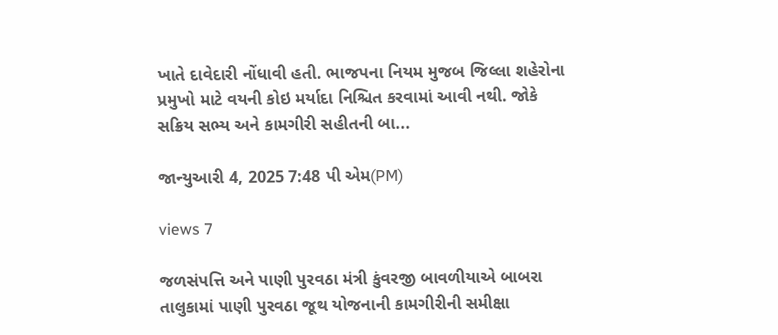ખાતે દાવેદારી નોંધાવી હતી. ભાજપના નિયમ મુજબ જિલ્લા શહેરોના પ્રમુખો માટે વયની કોઇ મર્યાદા નિશ્ચિત કરવામાં આવી નથી. જોકે સક્રિય સભ્ય અને કામગીરી સહીતની બા...

જાન્યુઆરી 4, 2025 7:48 પી એમ(PM)

views 7

જળસંપત્તિ અને પાણી પુરવઠા મંત્રી કુંવરજી બાવળીયાએ બાબરા તાલુકામાં પાણી પુરવઠા જૂથ યોજનાની કામગીરીની સમીક્ષા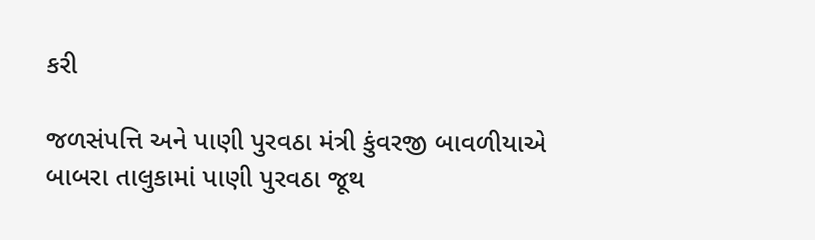કરી

જળસંપત્તિ અને પાણી પુરવઠા મંત્રી કુંવરજી બાવળીયાએ બાબરા તાલુકામાં પાણી પુરવઠા જૂથ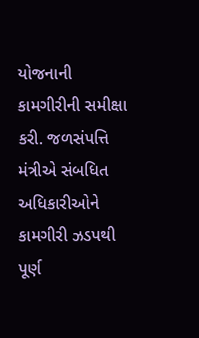યોજનાની કામગીરીની સમીક્ષા કરી. જળસંપત્તિ મંત્રીએ સંબધિત અધિકારીઓને કામગીરી ઝડપથી પૂર્ણ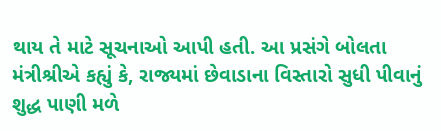થાય તે માટે સૂચનાઓ આપી હતી. આ પ્રસંગે બોલતા મંત્રીશ્રીએ કહ્યું કે, રાજ્યમાં છેવાડાના વિસ્તારો સુધી પીવાનું શુદ્ધ પાણી મળે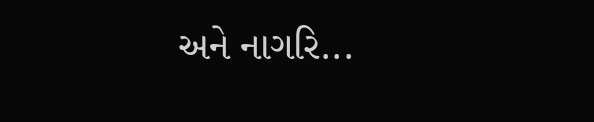અને નાગરિ...